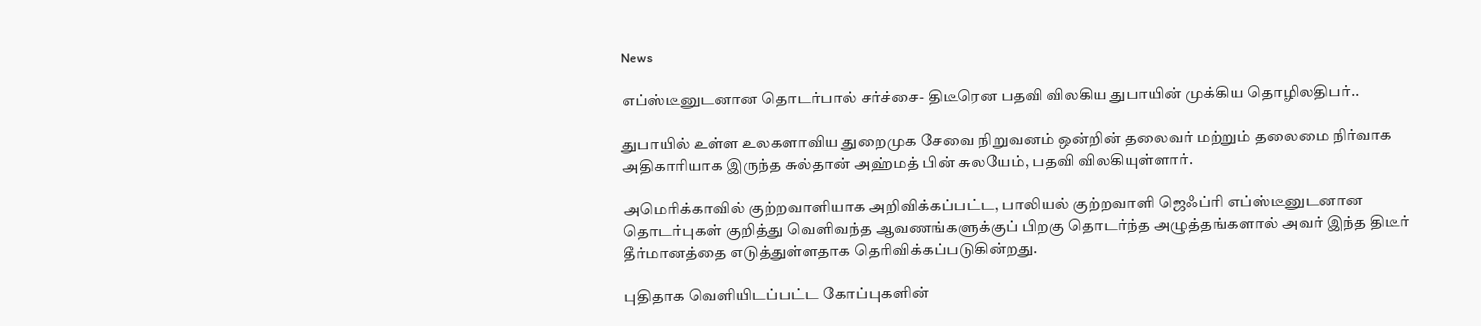News

எப்ஸ்டீனுடனான தொடர்பால் சர்ச்சை- திடீரென பதவி விலகிய துபாயின் முக்கிய தொழிலதிபர்..

துபாயில் உள்ள உலகளாவிய துறைமுக சேவை நிறுவனம் ஒன்றின் தலைவர் மற்றும் தலைமை நிர்வாக அதிகாரியாக இருந்த சுல்தான் அஹ்மத் பின் சுலயேம், பதவி விலகியுள்ளார்.

அமெரிக்காவில் குற்றவாளியாக அறிவிக்கப்பட்ட, பாலியல் குற்றவாளி ஜெஃப்ரி எப்ஸ்டீனுடனான தொடர்புகள் குறித்து வெளிவந்த ஆவணங்களுக்குப் பிறகு தொடர்ந்த அழுத்தங்களால் அவர் இந்த திடீர் தீர்மானத்தை எடுத்துள்ளதாக தெரிவிக்கப்படுகின்றது.

புதிதாக வெளியிடப்பட்ட கோப்புகளின்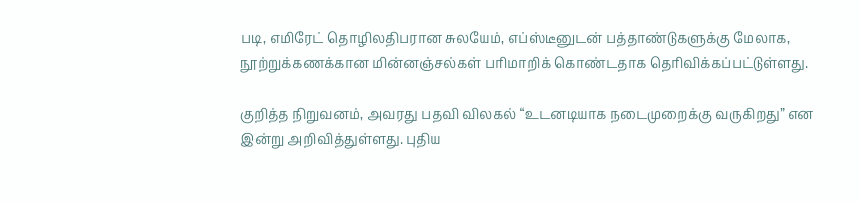படி, எமிரேட் தொழிலதிபரான சுலயேம், எப்ஸ்டீனுடன் பத்தாண்டுகளுக்கு மேலாக, நூற்றுக்கணக்கான மின்னஞ்சல்கள் பரிமாறிக் கொண்டதாக தெரிவிக்கப்பட்டுள்ளது.

குறித்த நிறுவனம், அவரது பதவி விலகல் “உடனடியாக நடைமுறைக்கு வருகிறது” என இன்று அறிவித்துள்ளது. புதிய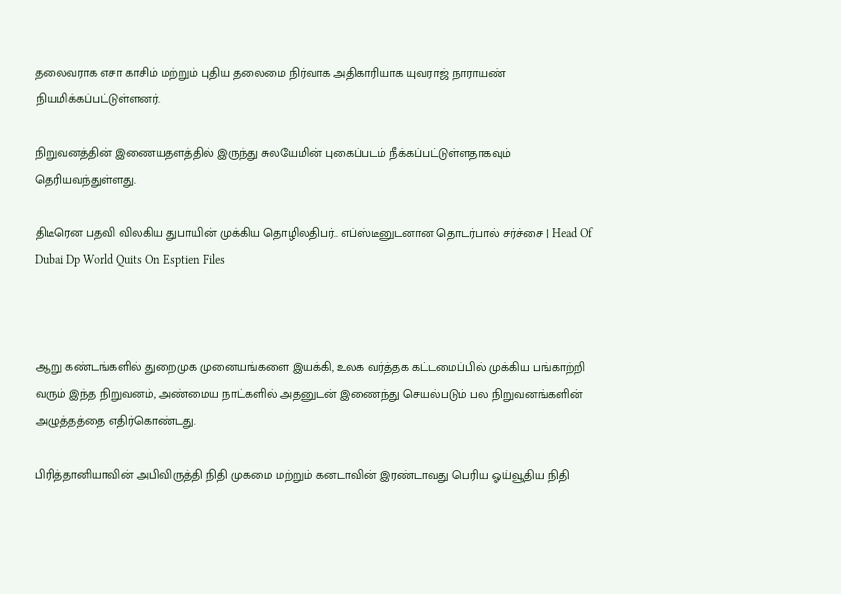தலைவராக எசா காசிம் மற்றும் புதிய தலைமை நிர்வாக அதிகாரியாக யுவராஜ் நாராயண் நியமிக்கப்பட்டுள்ளனர்.

நிறுவனத்தின் இணையதளத்தில் இருந்து சுலயேமின் புகைப்படம் நீக்கப்பட்டுள்ளதாகவும் தெரியவந்துள்ளது.

திடீரென பதவி விலகிய துபாயின் முக்கிய தொழிலதிபர்.. எப்ஸ்டீனுடனான தொடர்பால் சர்ச்சை | Head Of Dubai Dp World Quits On Esptien Files



ஆறு கண்டங்களில் துறைமுக முனையங்களை இயக்கி, உலக வர்த்தக கட்டமைப்பில் முக்கிய பங்காற்றி வரும் இந்த நிறுவனம், அண்மைய நாட்களில் அதனுடன் இணைந்து செயல்படும் பல நிறுவனங்களின் அழுத்தத்தை எதிர்கொண்டது.

பிரித்தானியாவின் அபிவிருத்தி நிதி முகமை மற்றும் கனடாவின் இரண்டாவது பெரிய ஓய்வூதிய நிதி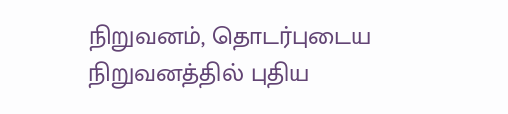நிறுவனம், தொடர்புடைய நிறுவனத்தில் புதிய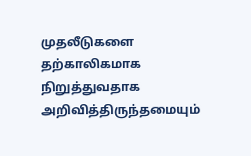முதலீடுகளை தற்காலிகமாக நிறுத்துவதாக அறிவித்திருந்தமையும்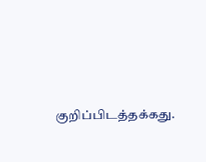குறிப்பிடத்தக்கது.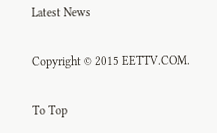Latest News

Copyright © 2015 EETTV.COM.

To Top